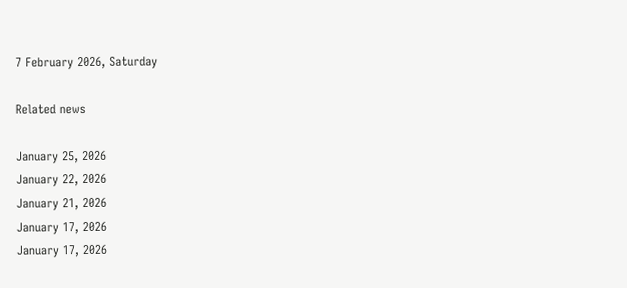7 February 2026, Saturday

Related news

January 25, 2026
January 22, 2026
January 21, 2026
January 17, 2026
January 17, 2026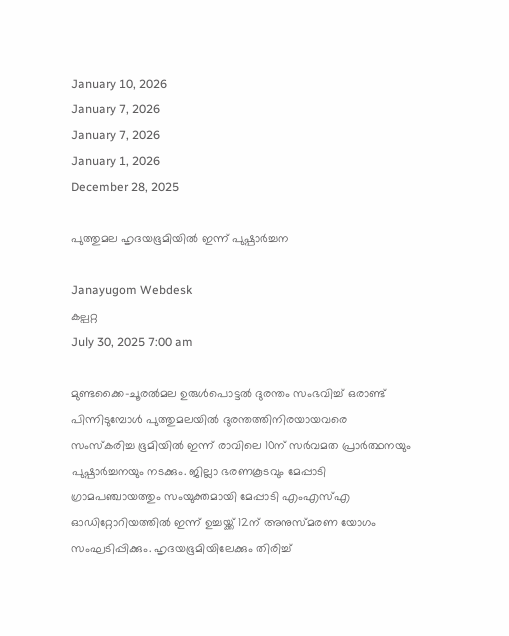January 10, 2026
January 7, 2026
January 7, 2026
January 1, 2026
December 28, 2025

പുത്തുമല ഹൃദയഭൂമിയില്‍ ഇന്ന് പുഷ്പാര്‍ച്ചന

Janayugom Webdesk
കല്പറ്റ
July 30, 2025 7:00 am

മുണ്ടക്കൈ-ചൂരല്‍മല ഉരുള്‍പൊട്ടല്‍ ദുരന്തം സംഭവിച്ച് ഒരാണ്ട് പിന്നിടുമ്പോള്‍ പുത്തുമലയില്‍ ദുരന്തത്തിനിരയായവരെ സംസ്കരിച്ച ഭൂമിയില്‍ ഇന്ന് രാവിലെ 10ന് സര്‍വമത പ്രാര്‍ത്ഥനയും പുഷ്പാര്‍ച്ചനയും നടക്കും. ജില്ലാ ഭരണകൂടവും മേപ്പാടി ഗ്രാമപഞ്ചായത്തും സംയുക്തമായി മേപ്പാടി എംഎസ്എ ഓഡിറ്റോറിയത്തില്‍ ഇന്ന് ഉച്ചയ്ക്ക് 12ന് അനുസ്മരണ യോഗം സംഘടിപ്പിക്കും. ഹൃദയഭൂമിയിലേക്കും തിരിച്ച്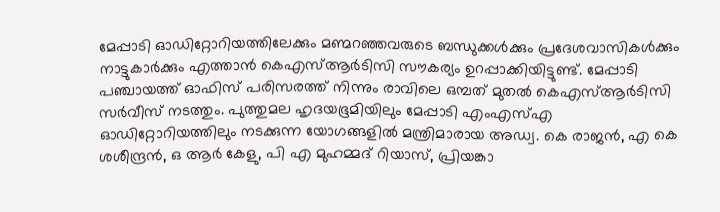മേപ്പാടി ഓഡിറ്റോറിയത്തിലേക്കും മണ്മറഞ്ഞവരുടെ ബന്ധുക്കള്‍ക്കും പ്രദേശവാസികള്‍ക്കും നാട്ടുകാര്‍ക്കും എത്താന്‍ കെഎസ്ആര്‍ടിസി സൗകര്യം ഉറപ്പാക്കിയിട്ടുണ്ട്. മേപ്പാടി പഞ്ചായത്ത് ഓഫിസ് പരിസരത്ത് നിന്നും രാവിലെ ഒമ്പത് മുതല്‍ കെഎസ്ആര്‍ടിസി സര്‍വീസ് നടത്തും. പുത്തുമല ഹൃദയഭൂമിയിലും മേപ്പാടി എംഎസ്എ ഓഡിറ്റോറിയത്തിലും നടക്കുന്ന യോഗങ്ങളില്‍ മന്ത്രിമാരായ അഡ്വ. കെ രാജന്‍, എ കെ ശശീന്ദ്രന്‍, ഒ ആര്‍ കേളു, പി എ മുഹമ്മദ് റിയാസ്, പ്രിയങ്കാ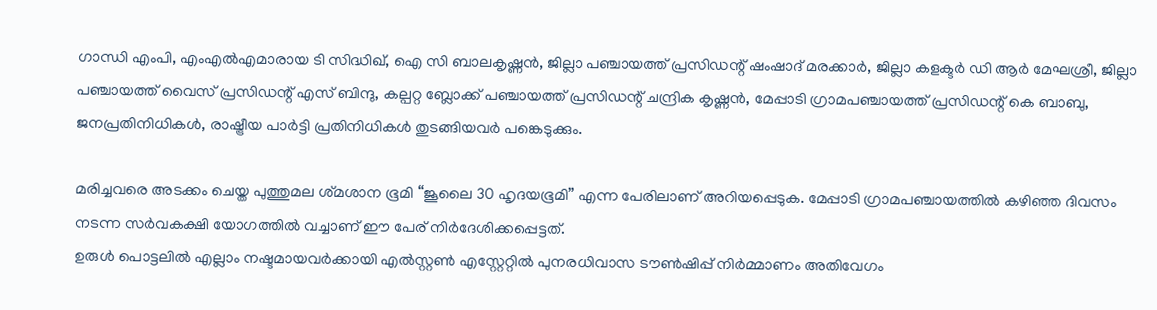ഗാന്ധി എംപി, എംഎല്‍എമാരായ ടി സിദ്ധിഖ്, ഐ സി ബാലകൃഷ്ണന്‍, ജില്ലാ പഞ്ചായത്ത് പ്രസിഡന്റ് ഷംഷാദ് മരക്കാര്‍, ജില്ലാ കളക്ടര്‍ ഡി ആര്‍ മേഘശ്രീ, ജില്ലാ പഞ്ചായത്ത് വൈസ് പ്രസിഡന്റ് എസ് ബിന്ദു, കല്പറ്റ ബ്ലോക്ക് പഞ്ചായത്ത് പ്രസിഡന്റ് ചന്ദ്രിക കൃഷ്ണന്‍, മേപ്പാടി ഗ്രാമപഞ്ചായത്ത് പ്രസിഡന്റ് കെ ബാബു, ജനപ്രതിനിധികള്‍, രാഷ്ട്രീയ പാർട്ടി പ്രതിനിധികൾ തുടങ്ങിയവര്‍ പങ്കെടുക്കും.

മരിച്ചവരെ അടക്കം ചെയ്ത പുത്തുമല ശ്‌മശാന ഭൂമി “ജൂലൈ 30 ഹൃദയഭൂമി” എന്ന പേരിലാണ് അറിയപ്പെടുക. മേപ്പാടി ഗ്രാമപഞ്ചായത്തിൽ കഴിഞ്ഞ ദിവസം നടന്ന സർവകക്ഷി യോഗത്തിൽ വച്ചാണ് ഈ പേര് നിർദേശിക്കപ്പെട്ടത്.
ഉരുള്‍ പൊട്ടലില്‍ എല്ലാം നഷ്ടമായവര്‍ക്കായി എൽസ്റ്റൺ എസ്റ്റേറ്റിൽ പുനരധിവാസ ടൗൺഷിപ്പ് നിര്‍മ്മാണം അതിവേഗം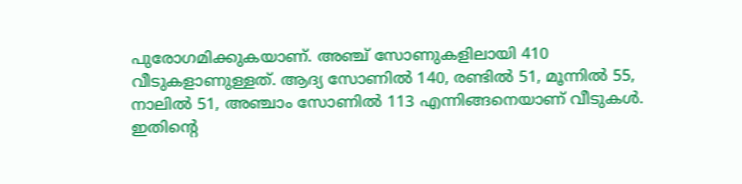പുരോഗമിക്കുകയാണ്. അഞ്ച് സോണുകളിലായി 410 വീടുകളാണുള്ളത്. ആദ്യ സോണിൽ 140, രണ്ടിൽ 51, മൂന്നിൽ 55, നാലിൽ 51, അഞ്ചാം സോണിൽ 113 എന്നിങ്ങനെയാണ് വീടുകള്‍. ഇതിന്റെ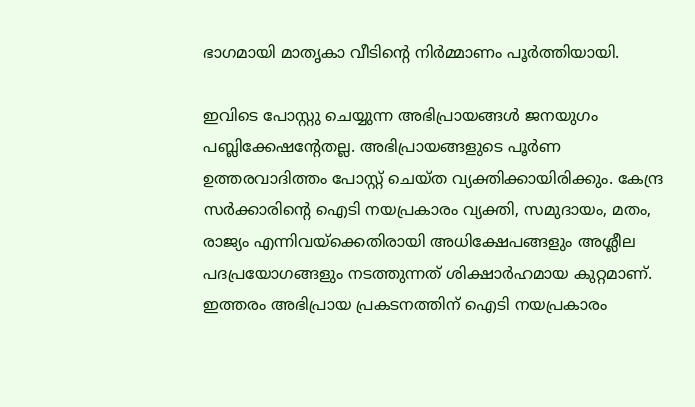ഭാഗമായി മാതൃകാ വീടിന്റെ നിര്‍മ്മാണം പൂര്‍ത്തിയായി.

ഇവിടെ പോസ്റ്റു ചെയ്യുന്ന അഭിപ്രായങ്ങള്‍ ജനയുഗം പബ്ലിക്കേഷന്റേതല്ല. അഭിപ്രായങ്ങളുടെ പൂര്‍ണ ഉത്തരവാദിത്തം പോസ്റ്റ് ചെയ്ത വ്യക്തിക്കായിരിക്കും. കേന്ദ്ര സര്‍ക്കാരിന്റെ ഐടി നയപ്രകാരം വ്യക്തി, സമുദായം, മതം, രാജ്യം എന്നിവയ്‌ക്കെതിരായി അധിക്ഷേപങ്ങളും അശ്ലീല പദപ്രയോഗങ്ങളും നടത്തുന്നത് ശിക്ഷാര്‍ഹമായ കുറ്റമാണ്. ഇത്തരം അഭിപ്രായ പ്രകടനത്തിന് ഐടി നയപ്രകാരം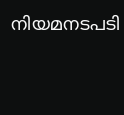നിയമനടപടി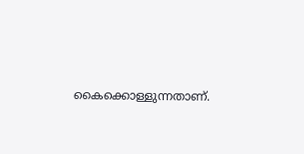കൈക്കൊള്ളുന്നതാണ്.